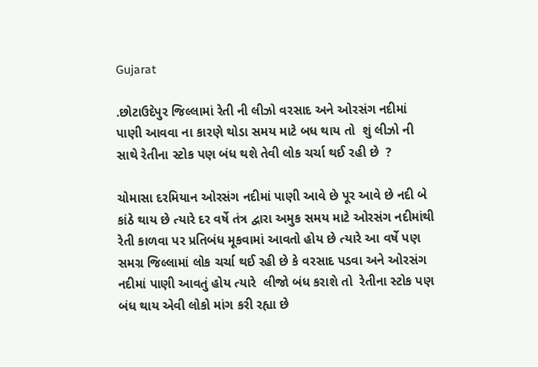Gujarat

.છોટાઉદેપુર જિલ્લામાં રેતી ની લીઝો વરસાદ અને ઓરસંગ નદીમાં પાણી આવવા ના કારણે થોડા સમય માટે બધ થાય તો  શું લીઝો ની સાથે રેતીના સ્ટોક પણ બંધ થશે તેવી લોક ચર્ચા થઈ રહી છે  ?

ચોમાસા દરમિયાન ઓરસંગ નદીમાં પાણી આવે છે પૂર આવે છે નદી બે કાંઠે થાય છે ત્યારે દર વર્ષે તંત્ર દ્વારા અમુક સમય માટે ઓરસંગ નદીમાંથી રેતી કાળવા પર પ્રતિબંધ મૂકવામાં આવતો હોય છે ત્યારે આ વર્ષે પણ સમગ્ર જિલ્લામાં લોક ચર્ચા થઈ રહી છે કે વરસાદ પડવા અને ઓરસંગ નદીમાં પાણી આવતું હોય ત્યારે  લીજો બંધ કરાશે તો  રેતીના સ્ટોક પણ બંધ થાય એવી લોકો માંગ કરી રહ્યા છે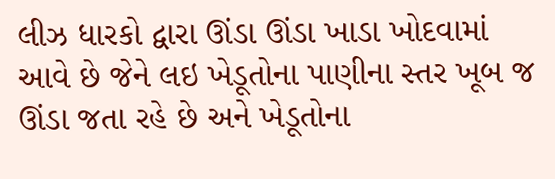લીઝ ધારકો દ્વારા ઊંડા ઊંડા ખાડા ખોદવામાં આવે છે જેને લઇ ખેડૂતોના પાણીના સ્તર ખૂબ જ ઊંડા જતા રહે છે અને ખેડૂતોના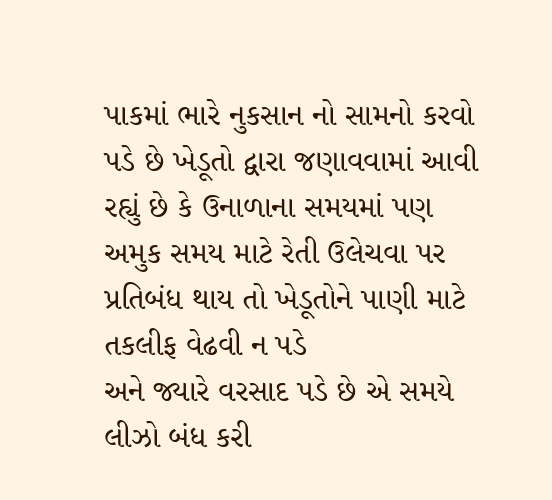પાકમાં ભારે નુકસાન નો સામનો કરવો પડે છે ખેડૂતો દ્વારા જણાવવામાં આવી રહ્યું છે કે ઉનાળાના સમયમાં પણ અમુક સમય માટે રેતી ઉલેચવા પર પ્રતિબંધ થાય તો ખેડૂતોને પાણી માટે તકલીફ વેઢવી ન પડે
અને જ્યારે વરસાદ પડે છે એ સમયે લીઝો બંધ કરી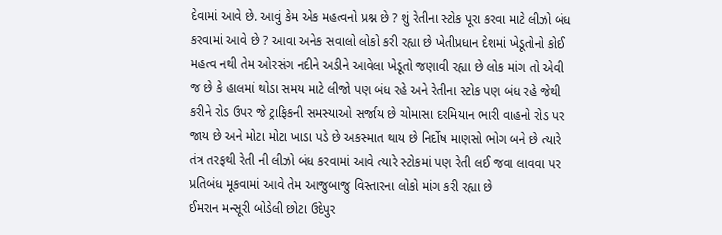દેવામાં આવે છે. આવું કેમ એક મહત્વનો પ્રશ્ન છે ? શું રેતીના સ્ટોક પૂરા કરવા માટે લીઝો બંધ કરવામાં આવે છે ? આવા અનેક સવાલો લોકો કરી રહ્યા છે ખેતીપ્રધાન દેશમાં ખેડૂતોનો કોઈ મહત્વ નથી તેમ ઓરસંગ નદીને અડીને આવેલા ખેડૂતો જણાવી રહ્યા છે લોક માંગ તો એવી જ છે કે હાલમાં થોડા સમય માટે લીજો પણ બંધ રહે અને રેતીના સ્ટોક પણ બંધ રહે જેથી કરીને રોડ ઉપર જે ટ્રાફિકની સમસ્યાઓ સર્જાય છે ચોમાસા દરમિયાન ભારી વાહનો રોડ પર જાય છે અને મોટા મોટા ખાડા પડે છે અકસ્માત થાય છે નિર્દોષ માણસો ભોગ બને છે ત્યારે તંત્ર તરફથી રેતી ની લીઝો બંધ કરવામાં આવે ત્યારે સ્ટોકમાં પણ રેતી લઈ જવા લાવવા પર પ્રતિબંધ મૂકવામાં આવે તેમ આજુબાજુ વિસ્તારના લોકો માંગ કરી રહ્યા છે
ઈમરાન મન્સૂરી બોડેલી છોટા ઉદેપુર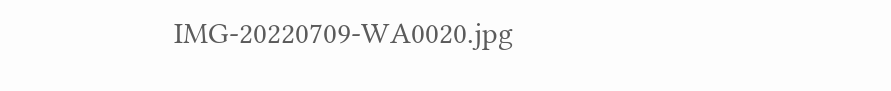IMG-20220709-WA0020.jpg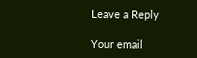Leave a Reply

Your email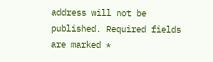address will not be published. Required fields are marked *